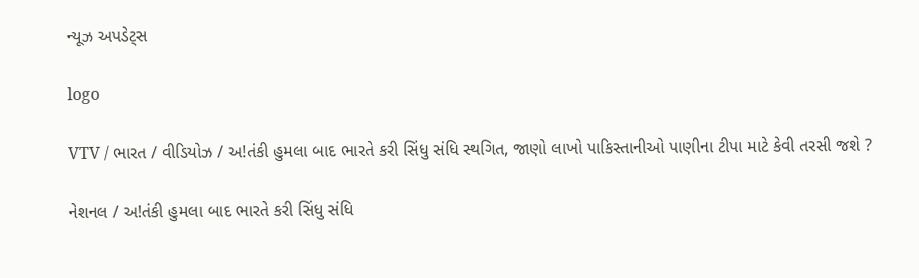ન્યૂઝ અપડેટ્સ

logo

VTV / ભારત / વીડિયોઝ / અ!તંકી હુમલા બાદ ભારતે કરી સિંધુ સંધિ સ્થગિત, જાણો લાખો પાકિસ્તાનીઓ પાણીના ટીપા માટે કેવી તરસી જશે ?

નેશનલ / અ!તંકી હુમલા બાદ ભારતે કરી સિંધુ સંધિ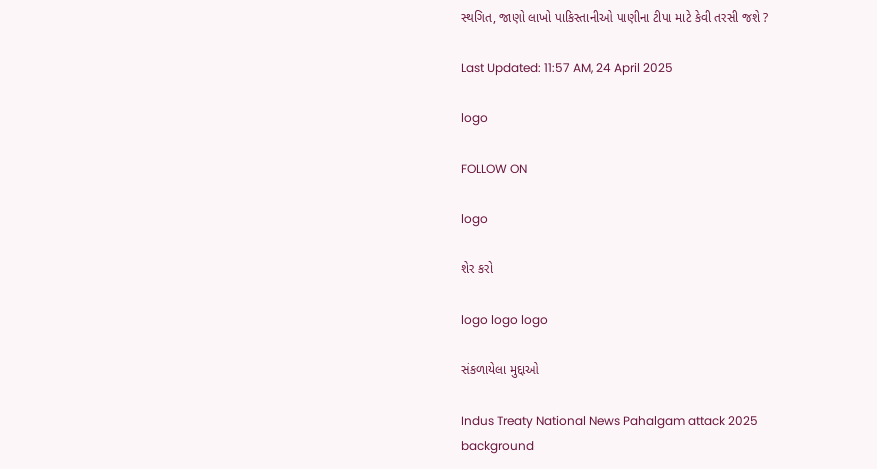સ્થગિત, જાણો લાખો પાકિસ્તાનીઓ પાણીના ટીપા માટે કેવી તરસી જશે ?

Last Updated: 11:57 AM, 24 April 2025

logo

FOLLOW ON

logo

શેર કરો

logo logo logo

સંકળાયેલા મુદ્દાઓ

Indus Treaty National News Pahalgam attack 2025
background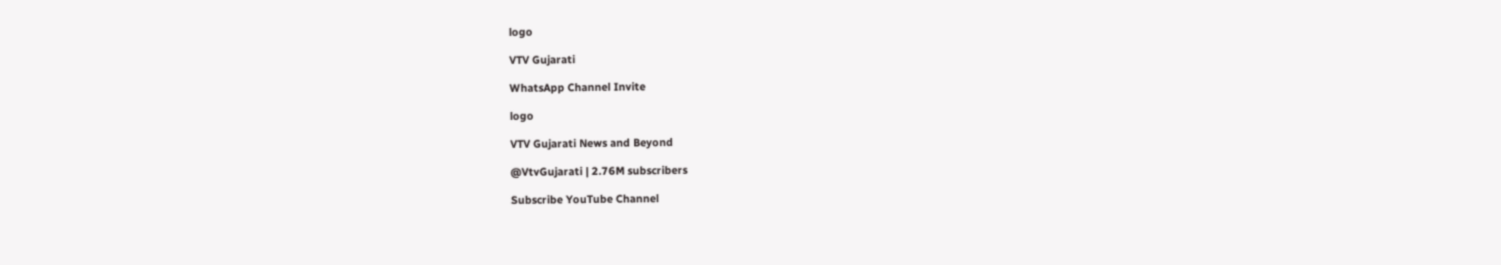logo

VTV Gujarati

WhatsApp Channel Invite

logo

VTV Gujarati News and Beyond

@VtvGujarati | 2.76M subscribers

Subscribe YouTube Channel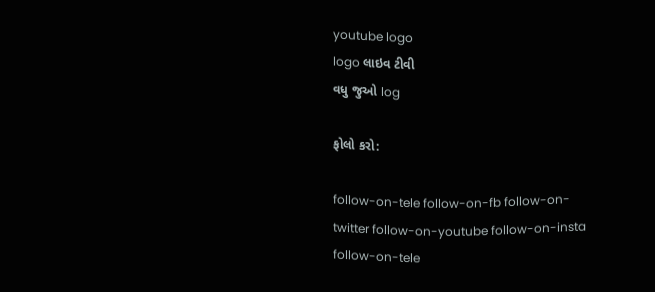youtube logo
logo લાઇવ ટીવી
વધુ જુઓ log

ફોલો કરો:

follow-on-tele follow-on-fb follow-on-twitter follow-on-youtube follow-on-insta follow-on-tele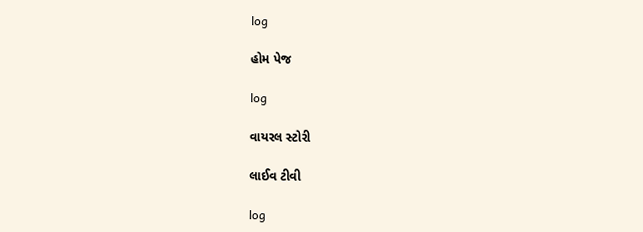log

હોમ પેજ

log

વાયરલ સ્ટોરી

લાઈવ ટીવી

log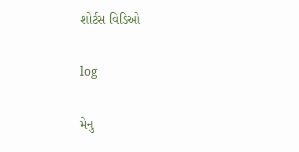શોર્ટસ વિડિઓ

log

મેનુ